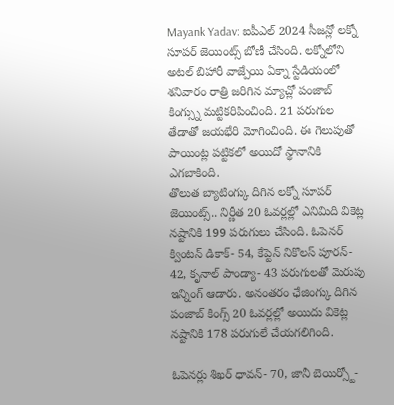Mayank Yadav: ఐపీఎల్ 2024 సీజన్లో లక్నో సూపర్ జెయింట్స్ బోణీ చేసింది. లక్నోలోని అటల్ బిహారీ వాజ్పేయి ఏక్నా స్టేడియంలో శనివారం రాత్రి జరిగిన మ్యాచ్లో పంజాబ్ కింగ్స్ను మట్టికరిపించింది. 21 పరుగుల తేడాతో జయభేరి మోగించింది. ఈ గెలుపుతో పాయింట్ల పట్టికలో అయిదో స్థానానికి ఎగబాకింది.
తొలుత బ్యాటింగ్కు దిగిన లక్నో సూపర్ జెయింట్స్.. నిర్ణీత 20 ఓవర్లల్లో ఎనిమిది వికెట్ల నష్టానికి 199 పరుగులు చేసింది. ఓపెనర్ క్వింటన్ డికాక్- 54, కేప్టెన్ నికొలస్ పూరన్- 42, కృనాల్ పాండ్యా- 43 పరుగులతో మెరుపు ఇన్నింగ్ ఆడారు. అనంతరం ఛేజింగ్కు దిగిన పంజాబ్ కింగ్స్ 20 ఓవర్లల్లో అయిదు వికెట్ల నష్టానికి 178 పరుగులే చేయగలిగింది.

ఓపెనర్లు శిఖర్ ధావన్- 70, జానీ బెయిర్స్టో-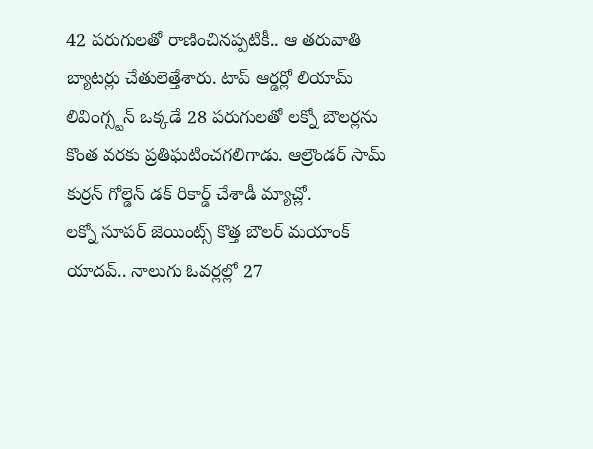42 పరుగులతో రాణించినప్పటికీ.. ఆ తరువాతి బ్యాటర్లు చేతులెత్తేశారు. టాప్ ఆర్డర్లో లియామ్ లివింగ్స్టన్ ఒక్కడే 28 పరుగులతో లక్నో బౌలర్లను కొంత వరకు ప్రతిఘటించగలిగాడు. ఆల్రౌండర్ సామ్ కుర్రన్ గోల్డెన్ డక్ రికార్డ్ చేశాడీ మ్యాచ్లో.
లక్నో సూపర్ జెయింట్స్ కొత్త బౌలర్ మయాంక్ యాదవ్.. నాలుగు ఓవర్లల్లో 27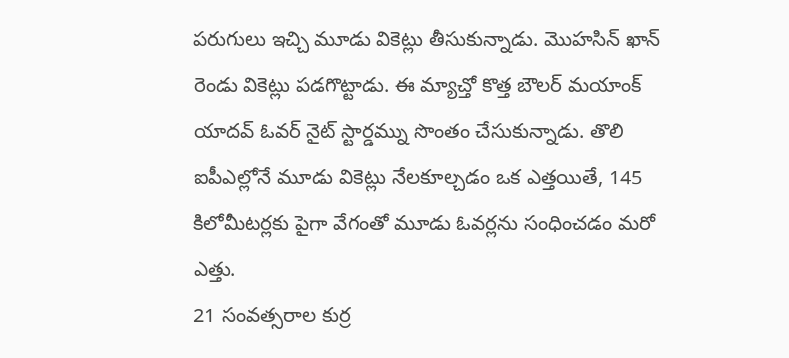పరుగులు ఇచ్చి మూడు వికెట్లు తీసుకున్నాడు. మొహసిన్ ఖాన్ రెండు వికెట్లు పడగొట్టాడు. ఈ మ్యాచ్తో కొత్త బౌలర్ మయాంక్ యాదవ్ ఓవర్ నైట్ స్టార్డమ్ను సొంతం చేసుకున్నాడు. తొలి ఐపీఎల్లోనే మూడు వికెట్లు నేలకూల్చడం ఒక ఎత్తయితే, 145 కిలోమీటర్లకు పైగా వేగంతో మూడు ఓవర్లను సంధించడం మరో ఎత్తు.
21 సంవత్సరాల కుర్ర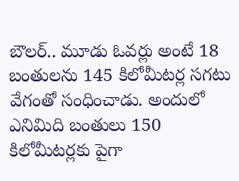బౌలర్.. మూడు ఓవర్లు అంటే 18 బంతులను 145 కిలోమీటర్ల సగటు వేగంతో సంధించాడు. అందులో ఎనిమిది బంతులు 150 కిలోమీటర్లకు పైగా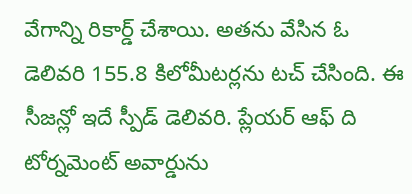వేగాన్ని రికార్డ్ చేశాయి. అతను వేసిన ఓ డెలివరి 155.8 కిలోమీటర్లను టచ్ చేసింది. ఈ సీజన్లో ఇదే స్పీడ్ డెలివరి. ప్లేయర్ ఆఫ్ ది టోర్నమెంట్ అవార్డును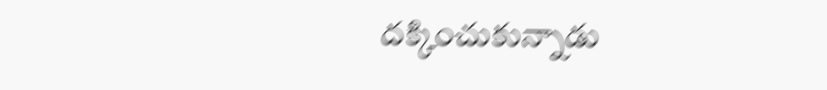దక్కించుకున్నాడు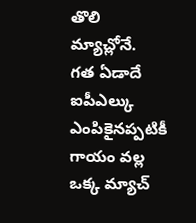తొలి మ్యాచ్లోనే.
గత ఏడాదే ఐపీఎల్కు ఎంపికైనప్పటికీ గాయం వల్ల ఒక్క మ్యాచ్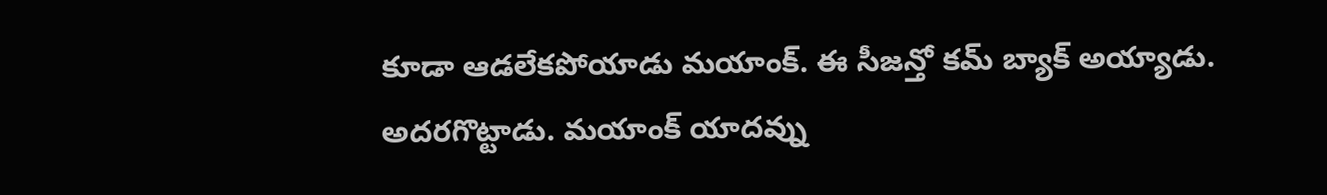కూడా ఆడలేకపోయాడు మయాంక్. ఈ సీజన్తో కమ్ బ్యాక్ అయ్యాడు. అదరగొట్టాడు. మయాంక్ యాదవ్ను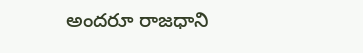అందరూ రాజధాని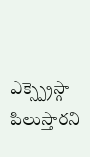ఎక్స్ప్రెస్గా పిలుస్తారని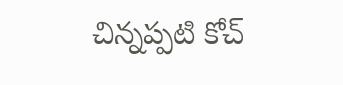చిన్నప్పటి కోచ్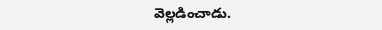వెల్లడించాడు.